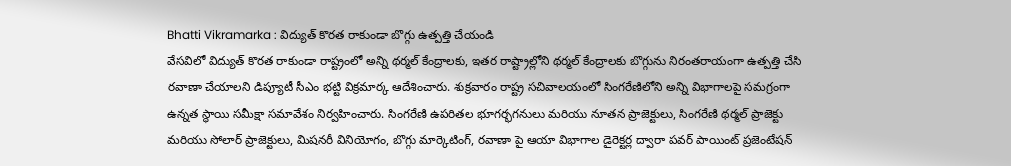Bhatti Vikramarka : విద్యుత్ కొరత రాకుండా బొగ్గు ఉత్పత్తి చేయండి
వేసవిలో విద్యుత్ కొరత రాకుండా రాష్ట్రంలో అన్ని థర్మల్ కేంద్రాలకు, ఇతర రాష్ట్రాల్లోని థర్మల్ కేంద్రాలకు బొగ్గును నిరంతరాయంగా ఉత్పత్తి చేసి రవాణా చేయాలని డిప్యూటీ సీఎం భట్టి విక్రమార్క ఆదేశించారు. శుక్రవారం రాష్ట్ర సచివాలయంలో సింగరేణిలోని అన్ని విభాగాలపై సమగ్రంగా ఉన్నత స్థాయి సమీక్షా సమావేశం నిర్వహించారు. సింగరేణి ఉపరితల భూగర్భగనులు మరియు నూతన ప్రాజెక్టులు, సింగరేణి థర్మల్ ప్రాజెక్టు మరియు సోలార్ ప్రాజెక్టులు, మిషనరీ వినియోగం, బొగ్గు మార్కెటింగ్, రవాణా పై ఆయా విభాగాల డైరెక్టర్ల ద్వారా పవర్ పాయింట్ ప్రజెంటేషన్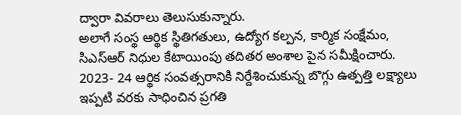ద్వారా వివరాలు తెలుసుకున్నారు.
అలాగే సంస్థ ఆర్థిక స్థితిగతులు, ఉద్యోగ కల్పన, కార్మిక సంక్షేమం, సిఎస్ఆర్ నిధుల కేటాయింపు తదితర అంశాల పైన సమీక్షించారు. 2023- 24 ఆర్థిక సంవత్సరానికి నిర్దేశించుకున్న బొగ్గు ఉత్పత్తి లక్ష్యాలు ఇప్పటి వరకు సాధించిన ప్రగతి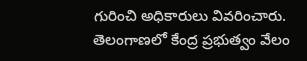గురించి అధికారులు వివరించారు. తెలంగాణలో కేంద్ర ప్రభుత్వం వేలం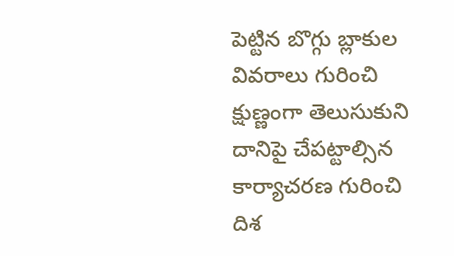పెట్టిన బొగ్గు బ్లాకుల వివరాలు గురించి క్షుణ్ణంగా తెలుసుకుని దానిపై చేపట్టాల్సిన కార్యాచరణ గురించి దిశ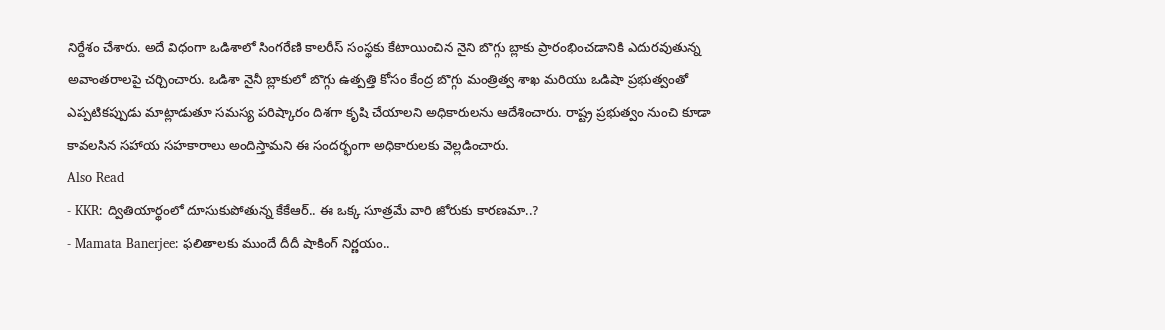నిర్దేశం చేశారు. అదే విధంగా ఒడిశాలో సింగరేణి కాలరీస్ సంస్థకు కేటాయించిన నైని బొగ్గు బ్లాకు ప్రారంభించడానికి ఎదురవుతున్న అవాంతరాలపై చర్చించారు. ఒడిశా నైనీ బ్లాకులో బొగ్గు ఉత్పత్తి కోసం కేంద్ర బొగ్గు మంత్రిత్వ శాఖ మరియు ఒడిషా ప్రభుత్వంతో ఎప్పటికప్పుడు మాట్లాడుతూ సమస్య పరిష్కారం దిశగా కృషి చేయాలని అధికారులను ఆదేశించారు. రాష్ట్ర ప్రభుత్వం నుంచి కూడా కావలసిన సహాయ సహకారాలు అందిస్తామని ఈ సందర్భంగా అధికారులకు వెల్లడించారు.
Also Read
- KKR: ద్వితియార్థంలో దూసుకుపోతున్న కేకేఆర్.. ఈ ఒక్క సూత్రమే వారి జోరుకు కారణమా..?
- Mamata Banerjee: ఫలితాలకు ముందే దీదీ షాకింగ్ నిర్ణయం..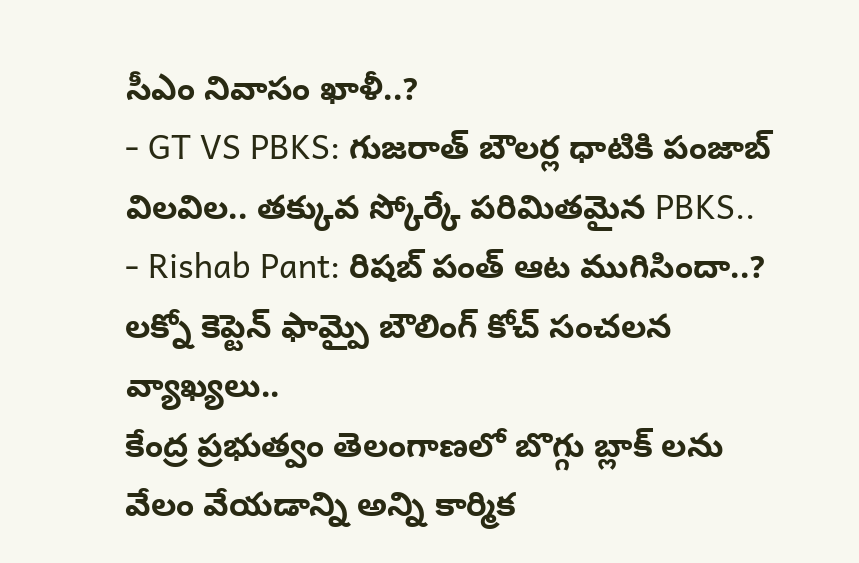సీఎం నివాసం ఖాళీ..?
- GT VS PBKS: గుజరాత్ బౌలర్ల ధాటికి పంజాబ్ విలవిల.. తక్కువ స్కోర్కే పరిమితమైన PBKS..
- Rishab Pant: రిషబ్ పంత్ ఆట ముగిసిందా..? లక్నో కెప్టెన్ ఫామ్పై బౌలింగ్ కోచ్ సంచలన వ్యాఖ్యలు..
కేంద్ర ప్రభుత్వం తెలంగాణలో బొగ్గు బ్లాక్ లను వేలం వేయడాన్ని అన్ని కార్మిక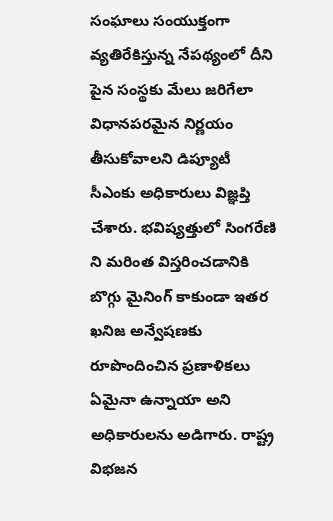సంఘాలు సంయుక్తంగా వ్యతిరేకిస్తున్న నేపథ్యంలో దీని పైన సంస్థకు మేలు జరిగేలా విధానపరమైన నిర్ణయం తీసుకోవాలని డిప్యూటీ సీఎంకు అధికారులు విజ్ఞప్తి చేశారు. భవిష్యత్తులో సింగరేణి ని మరింత విస్తరించడానికి బొగ్గు మైనింగ్ కాకుండా ఇతర ఖనిజ అన్వేషణకు రూపొందించిన ప్రణాళికలు ఏమైనా ఉన్నాయా అని అధికారులను అడిగారు. రాష్ట్ర విభజన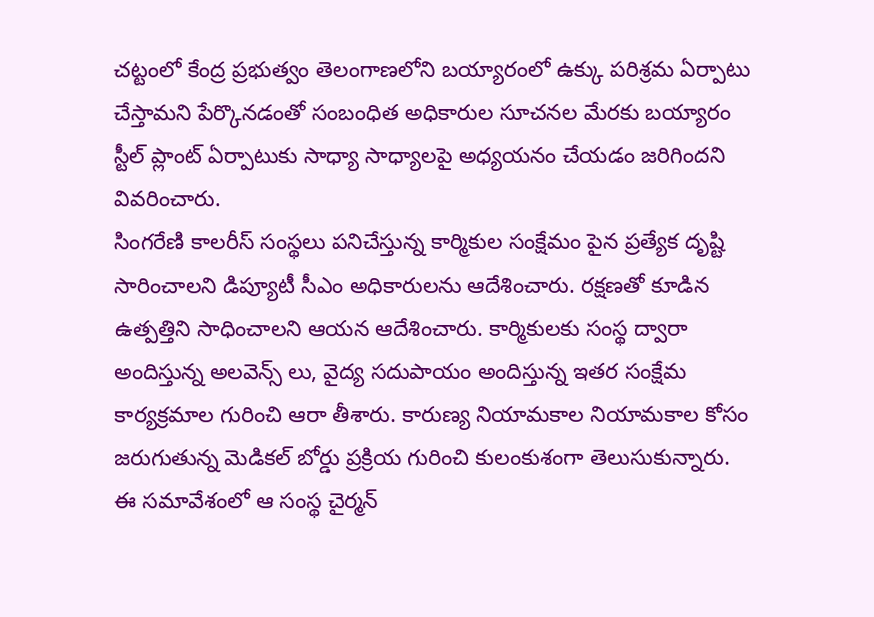చట్టంలో కేంద్ర ప్రభుత్వం తెలంగాణలోని బయ్యారంలో ఉక్కు పరిశ్రమ ఏర్పాటు చేస్తామని పేర్కొనడంతో సంబంధిత అధికారుల సూచనల మేరకు బయ్యారం స్టీల్ ప్లాంట్ ఏర్పాటుకు సాధ్యా సాధ్యాలపై అధ్యయనం చేయడం జరిగిందని వివరించారు.
సింగరేణి కాలరీస్ సంస్థలు పనిచేస్తున్న కార్మికుల సంక్షేమం పైన ప్రత్యేక దృష్టి సారించాలని డిప్యూటీ సీఎం అధికారులను ఆదేశించారు. రక్షణతో కూడిన ఉత్పత్తిని సాధించాలని ఆయన ఆదేశించారు. కార్మికులకు సంస్థ ద్వారా అందిస్తున్న అలవెన్స్ లు, వైద్య సదుపాయం అందిస్తున్న ఇతర సంక్షేమ కార్యక్రమాల గురించి ఆరా తీశారు. కారుణ్య నియామకాల నియామకాల కోసం జరుగుతున్న మెడికల్ బోర్డు ప్రక్రియ గురించి కులంకుశంగా తెలుసుకున్నారు. ఈ సమావేశంలో ఆ సంస్థ చైర్మన్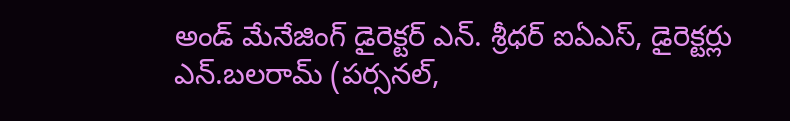అండ్ మేనేజింగ్ డైరెక్టర్ ఎన్. శ్రీధర్ ఐఏఎస్, డైరెక్టర్లు ఎన్.బలరామ్ (పర్సనల్,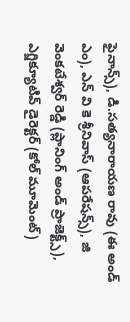ఫైనాన్స్), డి.సత్యనారాయణ రావు (ఈ అండ్ ఎం), ఎన్ వి కె శ్రీనివాస్ (ఆపరేషన్స్), జి వెంకటేశ్వర్ రెడ్డి (ప్లానింగ్ అండ్ ప్రాజెక్ట్స్), ఎగ్జిక్యూటివ్ డైరెక్టర్ (కోల్ మూమెంట్)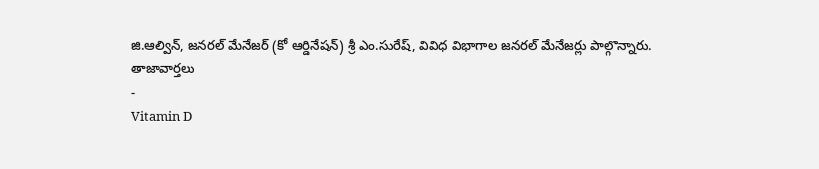జి.ఆల్విన్, జనరల్ మేనేజర్ (కో ఆర్డినేషన్) శ్రీ ఎం.సురేష్, వివిధ విభాగాల జనరల్ మేనేజర్లు పాల్గొన్నారు.
తాజావార్తలు
-
Vitamin D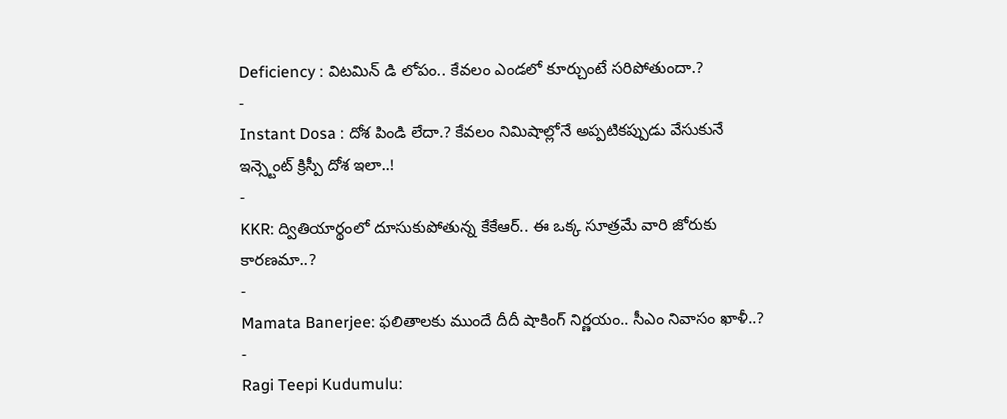Deficiency : విటమిన్ డి లోపం.. కేవలం ఎండలో కూర్చుంటే సరిపోతుందా.?
-
Instant Dosa : దోశ పిండి లేదా.? కేవలం నిమిషాల్లోనే అప్పటికప్పుడు వేసుకునే ఇన్స్టెంట్ క్రిస్పీ దోశ ఇలా..!
-
KKR: ద్వితియార్థంలో దూసుకుపోతున్న కేకేఆర్.. ఈ ఒక్క సూత్రమే వారి జోరుకు కారణమా..?
-
Mamata Banerjee: ఫలితాలకు ముందే దీదీ షాకింగ్ నిర్ణయం.. సీఎం నివాసం ఖాళీ..?
-
Ragi Teepi Kudumulu: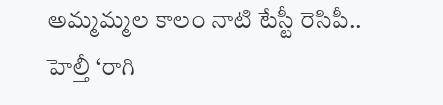అమ్మమ్మల కాలం నాటి టేస్టీ రెసిపీ.. హెల్తీ ‘రాగి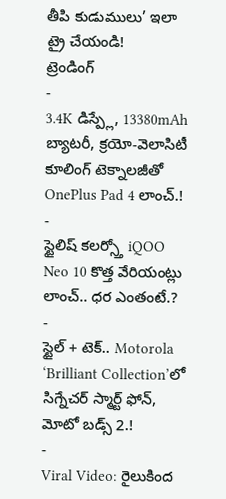తీపి కుడుములు’ ఇలా ట్రై చేయండి!
ట్రెండింగ్
-
3.4K డిస్ప్లే, 13380mAh బ్యాటరీ, క్రయో-వెలాసిటీ కూలింగ్ టెక్నాలజీతో OnePlus Pad 4 లాంచ్.!
-
స్టైలిష్ కలర్స్తో iQOO Neo 10 కొత్త వేరియంట్లు లాంచ్.. ధర ఎంతంటే.?
-
స్టైల్ + టెక్.. Motorola ‘Brilliant Collection’లో సిగ్నేచర్ స్మార్ట్ ఫోన్, మోటో బడ్స్ 2.!
-
Viral Video: రైలుకింద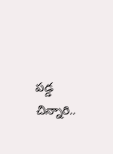పడ్డ చిన్నారి..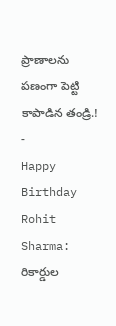ప్రాణాలను పణంగా పెట్టి కాపాడిన తండ్రి.!
-
Happy Birthday Rohit Sharma: రికార్డుల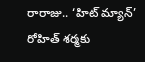రారాజు.. ‘హిట్ మ్యాన్’ రోహిత్ శర్మకు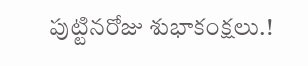పుట్టినరోజు శుభాకంక్షలు.!